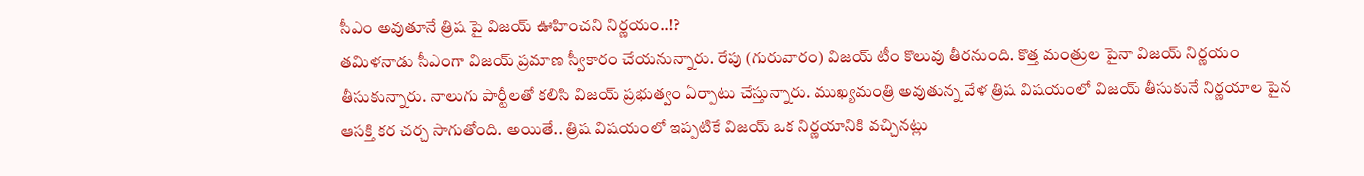సీఎం అవుతూనే త్రిష పై విజయ్ ఊహించని నిర్ణయం..!?
తమిళనాడు సీఎంగా విజయ్ ప్రమాణ స్వీకారం చేయనున్నారు. రేపు (గురువారం) విజయ్ టీం కొలువు తీరనుంది. కొత్త మంత్రుల పైనా విజయ్ నిర్ణయం తీసుకున్నారు. నాలుగు పార్టీలతో కలిసి విజయ్ ప్రభుత్వం ఏర్పాటు చేస్తున్నారు. ముఖ్యమంత్రి అవుతున్న వేళ త్రిష విషయంలో విజయ్ తీసుకునే నిర్ణయాల పైన ఆసక్తి కర చర్చ సాగుతోంది. అయితే.. త్రిష విషయంలో ఇప్పటికే విజయ్ ఒక నిర్ణయానికి వచ్చినట్లు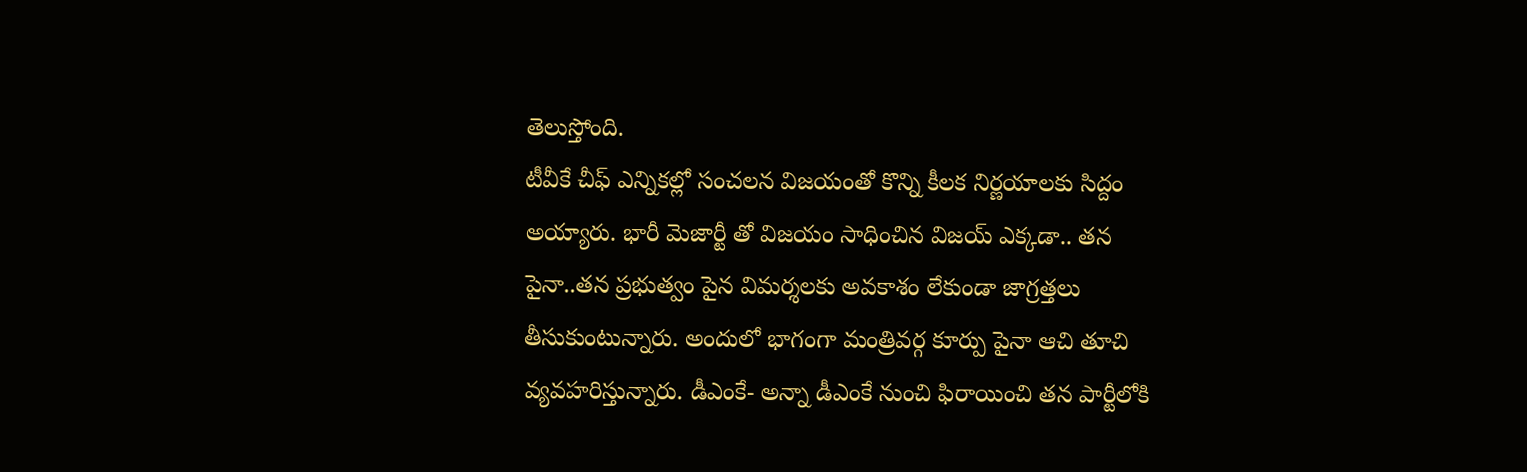తెలుస్తోంది.
టీవీకే చీఫ్ ఎన్నికల్లో సంచలన విజయంతో కొన్ని కీలక నిర్ణయాలకు సిద్దం అయ్యారు. భారీ మెజార్టీ తో విజయం సాధించిన విజయ్ ఎక్కడా.. తన పైనా..తన ప్రభుత్వం పైన విమర్శలకు అవకాశం లేకుండా జాగ్రత్తలు తీసుకుంటున్నారు. అందులో భాగంగా మంత్రివర్గ కూర్పు పైనా ఆచి తూచి వ్యవహరిస్తున్నారు. డీఎంకే- అన్నా డీఎంకే నుంచి ఫిరాయించి తన పార్టీలోకి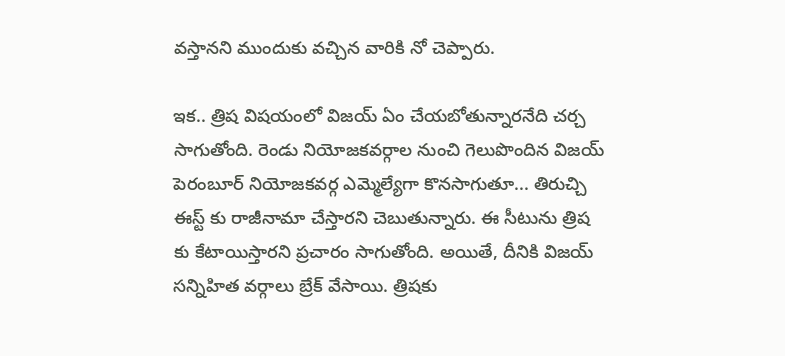వస్తానని ముందుకు వచ్చిన వారికి నో చెప్పారు.

ఇక.. త్రిష విషయంలో విజయ్ ఏం చేయబోతున్నారనేది చర్చ సాగుతోంది. రెండు నియోజకవర్గాల నుంచి గెలుపొందిన విజయ్ పెరంబూర్ నియోజకవర్గ ఎమ్మెల్యేగా కొనసాగుతూ... తిరుచ్చి ఈస్ట్ కు రాజీనామా చేస్తారని చెబుతున్నారు. ఈ సీటును త్రిష కు కేటాయిస్తారని ప్రచారం సాగుతోంది. అయితే, దీనికి విజయ్ సన్నిహిత వర్గాలు బ్రేక్ వేసాయి. త్రిషకు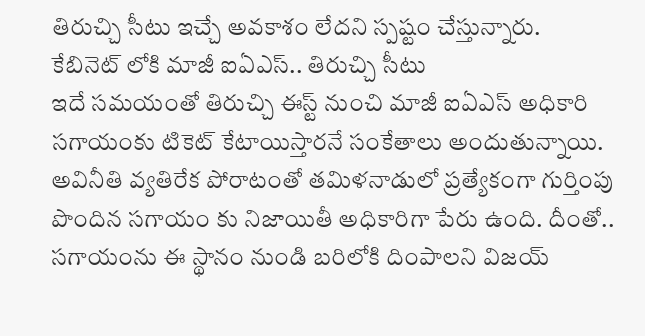తిరుచ్చి సీటు ఇచ్చే అవకాశం లేదని స్పష్టం చేస్తున్నారు.
కేబినెట్ లోకి మాజీ ఐఏఎస్.. తిరుచ్చి సీటు
ఇదే సమయంతో తిరుచ్చి ఈస్ట్ నుంచి మాజీ ఐఏఎస్ అధికారి సగాయంకు టికెట్ కేటాయిస్తారనే సంకేతాలు అందుతున్నాయి. అవినీతి వ్యతిరేక పోరాటంతో తమిళనాడులో ప్రత్యేకంగా గుర్తింపు పొందిన సగాయం కు నిజాయితీ అధికారిగా పేరు ఉంది. దీంతో.. సగాయంను ఈ స్థానం నుండి బరిలోకి దింపాలని విజయ్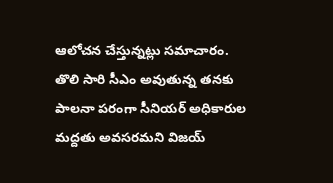ఆలోచన చేస్తున్నట్లు సమాచారం. తొలి సారి సీఎం అవుతున్న తనకు పాలనా పరంగా సీనియర్ అధికారుల మద్దతు అవసరమని విజయ్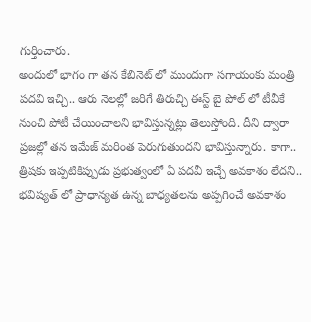గుర్తించారు.
అందులో భాగం గా తన కేబినెట్ లో ముందుగా సగాయంకు మంత్రి పదవి ఇచ్చి.. ఆరు నెలల్లో జరిగే తిరుచ్చి ఈస్ట్ బై పోల్ లో టీవీకే నుంచి పోటీ చేయించాలని భావిస్తున్నట్లు తెలుస్తోంది. దీని ద్వారా ప్రజల్లో తన ఇమేజ్ మరింత పెరుగుతుందని భావిస్తున్నారు. కాగా.. త్రిషకు ఇప్పటికిప్పుడు ప్రభుత్వంలో ఏ పదవీ ఇచ్చే అవకాశం లేదని.. భవిష్యత్ లో ప్రాధాన్యత ఉన్న బాధ్యతలను అప్పగించే అవకాశం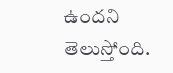ఉందని తెలుస్తోంది.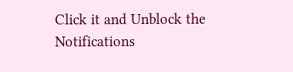Click it and Unblock the Notifications